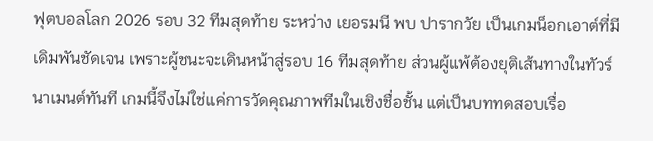ฟุตบอลโลก 2026 รอบ 32 ทีมสุดท้าย ระหว่าง เยอรมนี พบ ปารากวัย เป็นเกมน็อกเอาต์ที่มีเดิมพันชัดเจน เพราะผู้ชนะจะเดินหน้าสู่รอบ 16 ทีมสุดท้าย ส่วนผู้แพ้ต้องยุติเส้นทางในทัวร์นาเมนต์ทันที เกมนี้จึงไม่ใช่แค่การวัดคุณภาพทีมในเชิงชื่อชั้น แต่เป็นบททดสอบเรื่อ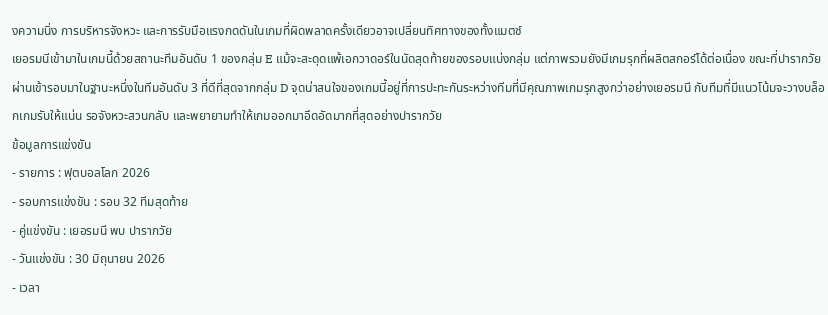งความนิ่ง การบริหารจังหวะ และการรับมือแรงกดดันในเกมที่ผิดพลาดครั้งเดียวอาจเปลี่ยนทิศทางของทั้งแมตช์
เยอรมนีเข้ามาในเกมนี้ด้วยสถานะทีมอันดับ 1 ของกลุ่ม E แม้จะสะดุดแพ้เอกวาดอร์ในนัดสุดท้ายของรอบแบ่งกลุ่ม แต่ภาพรวมยังมีเกมรุกที่ผลิตสกอร์ได้ต่อเนื่อง ขณะที่ปารากวัยผ่านเข้ารอบมาในฐานะหนึ่งในทีมอันดับ 3 ที่ดีที่สุดจากกลุ่ม D จุดน่าสนใจของเกมนี้อยู่ที่การปะทะกันระหว่างทีมที่มีคุณภาพเกมรุกสูงกว่าอย่างเยอรมนี กับทีมที่มีแนวโน้มจะวางบล็อกเกมรับให้แน่น รอจังหวะสวนกลับ และพยายามทำให้เกมออกมาอึดอัดมากที่สุดอย่างปารากวัย
ข้อมูลการแข่งขัน
- รายการ : ฟุตบอลโลก 2026
- รอบการแข่งขัน : รอบ 32 ทีมสุดท้าย
- คู่แข่งขัน : เยอรมนี พบ ปารากวัย
- วันแข่งขัน : 30 มิถุนายน 2026
- เวลา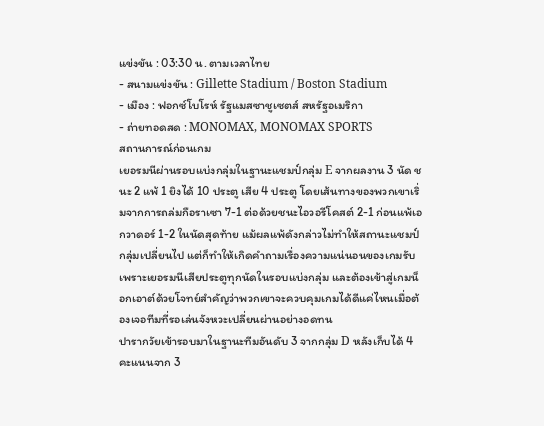แข่งขัน : 03:30 น. ตามเวลาไทย
- สนามแข่งขัน : Gillette Stadium / Boston Stadium
- เมือง : ฟอกซ์โบโรห์ รัฐแมสซาชูเซตส์ สหรัฐอเมริกา
- ถ่ายทอดสด : MONOMAX, MONOMAX SPORTS
สถานการณ์ก่อนเกม
เยอรมนีผ่านรอบแบ่งกลุ่มในฐานะแชมป์กลุ่ม E จากผลงาน 3 นัด ชนะ 2 แพ้ 1 ยิงได้ 10 ประตู เสีย 4 ประตู โดยเส้นทางของพวกเขาเริ่มจากการถล่มกือราเซา 7-1 ต่อด้วยชนะไอวอรีโคสต์ 2-1 ก่อนแพ้เอกวาดอร์ 1-2 ในนัดสุดท้าย แม้ผลแพ้ดังกล่าวไม่ทำให้สถานะแชมป์กลุ่มเปลี่ยนไป แต่ก็ทำให้เกิดคำถามเรื่องความแน่นอนของเกมรับ เพราะเยอรมนีเสียประตูทุกนัดในรอบแบ่งกลุ่ม และต้องเข้าสู่เกมน็อกเอาต์ด้วยโจทย์สำคัญว่าพวกเขาจะควบคุมเกมได้ดีแค่ไหนเมื่อต้องเจอทีมที่รอเล่นจังหวะเปลี่ยนผ่านอย่างอดทน
ปารากวัยเข้ารอบมาในฐานะทีมอันดับ 3 จากกลุ่ม D หลังเก็บได้ 4 คะแนนจาก 3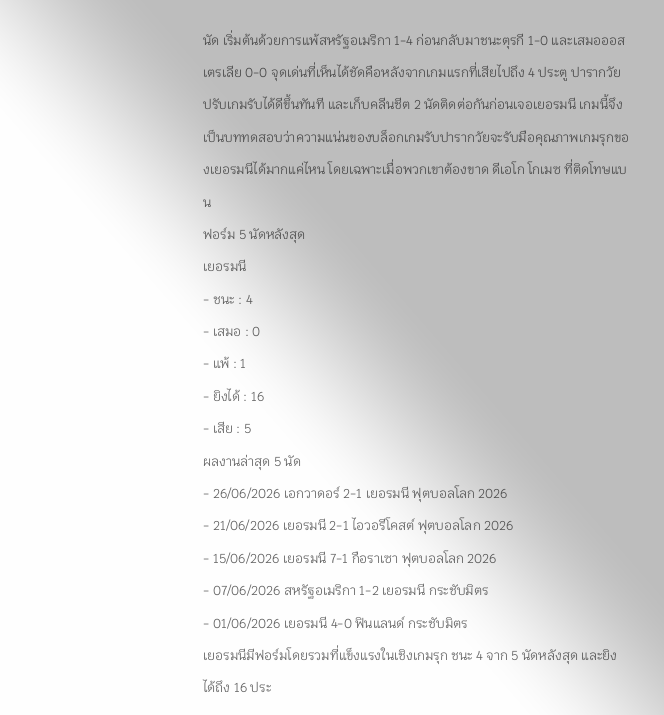นัด เริ่มต้นด้วยการแพ้สหรัฐอเมริกา 1-4 ก่อนกลับมาชนะตุรกี 1-0 และเสมอออสเตรเลีย 0-0 จุดเด่นที่เห็นได้ชัดคือหลังจากเกมแรกที่เสียไปถึง 4 ประตู ปารากวัยปรับเกมรับได้ดีขึ้นทันที และเก็บคลีนชีต 2 นัดติดต่อกันก่อนเจอเยอรมนี เกมนี้จึงเป็นบททดสอบว่าความแน่นของบล็อกเกมรับปารากวัยจะรับมือคุณภาพเกมรุกของเยอรมนีได้มากแค่ไหน โดยเฉพาะเมื่อพวกเขาต้องขาด ดีเอโก โกเมซ ที่ติดโทษแบน
ฟอร์ม 5 นัดหลังสุด
เยอรมนี
- ชนะ : 4
- เสมอ : 0
- แพ้ : 1
- ยิงได้ : 16
- เสีย : 5
ผลงานล่าสุด 5 นัด
- 26/06/2026 เอกวาดอร์ 2-1 เยอรมนี ฟุตบอลโลก 2026
- 21/06/2026 เยอรมนี 2-1 ไอวอรีโคสต์ ฟุตบอลโลก 2026
- 15/06/2026 เยอรมนี 7-1 กือราเซา ฟุตบอลโลก 2026
- 07/06/2026 สหรัฐอเมริกา 1-2 เยอรมนี กระชับมิตร
- 01/06/2026 เยอรมนี 4-0 ฟินแลนด์ กระชับมิตร
เยอรมนีมีฟอร์มโดยรวมที่แข็งแรงในเชิงเกมรุก ชนะ 4 จาก 5 นัดหลังสุด และยิงได้ถึง 16 ประ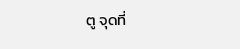ตู จุดที่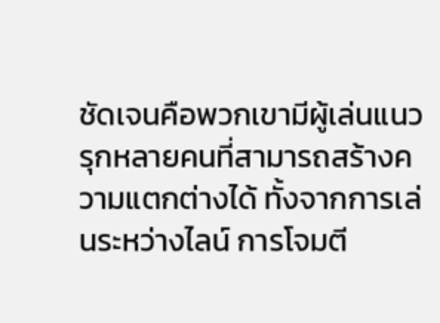ชัดเจนคือพวกเขามีผู้เล่นแนวรุกหลายคนที่สามารถสร้างความแตกต่างได้ ทั้งจากการเล่นระหว่างไลน์ การโจมตี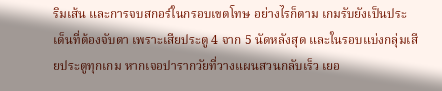ริมเส้น และการจบสกอร์ในกรอบเขตโทษ อย่างไรก็ตาม เกมรับยังเป็นประเด็นที่ต้องจับตา เพราะเสียประตู 4 จาก 5 นัดหลังสุด และในรอบแบ่งกลุ่มเสียประตูทุกเกม หากเจอปารากวัยที่วางแผนสวนกลับเร็ว เยอ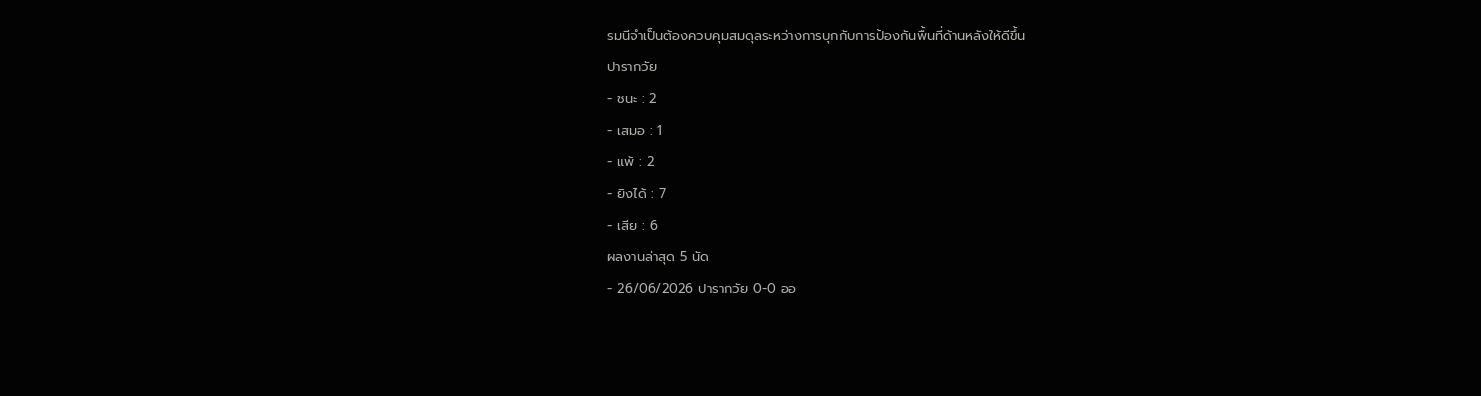รมนีจำเป็นต้องควบคุมสมดุลระหว่างการบุกกับการป้องกันพื้นที่ด้านหลังให้ดีขึ้น
ปารากวัย
- ชนะ : 2
- เสมอ : 1
- แพ้ : 2
- ยิงได้ : 7
- เสีย : 6
ผลงานล่าสุด 5 นัด
- 26/06/2026 ปารากวัย 0-0 ออ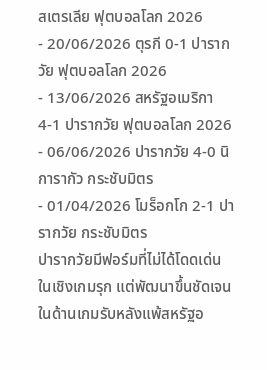สเตรเลีย ฟุตบอลโลก 2026
- 20/06/2026 ตุรกี 0-1 ปารากวัย ฟุตบอลโลก 2026
- 13/06/2026 สหรัฐอเมริกา 4-1 ปารากวัย ฟุตบอลโลก 2026
- 06/06/2026 ปารากวัย 4-0 นิการากัว กระชับมิตร
- 01/04/2026 โมร็อกโก 2-1 ปารากวัย กระชับมิตร
ปารากวัยมีฟอร์มที่ไม่ได้โดดเด่นในเชิงเกมรุก แต่พัฒนาขึ้นชัดเจนในด้านเกมรับหลังแพ้สหรัฐอ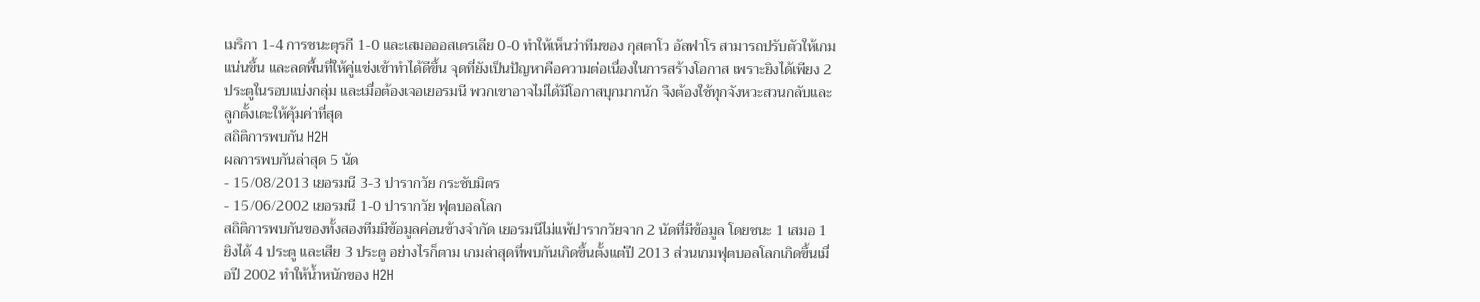เมริกา 1-4 การชนะตุรกี 1-0 และเสมอออสเตรเลีย 0-0 ทำให้เห็นว่าทีมของ กุสตาโว อัลฟาโร สามารถปรับตัวให้เกมแน่นขึ้น และลดพื้นที่ให้คู่แข่งเข้าทำได้ดีขึ้น จุดที่ยังเป็นปัญหาคือความต่อเนื่องในการสร้างโอกาส เพราะยิงได้เพียง 2 ประตูในรอบแบ่งกลุ่ม และเมื่อต้องเจอเยอรมนี พวกเขาอาจไม่ได้มีโอกาสบุกมากนัก จึงต้องใช้ทุกจังหวะสวนกลับและลูกตั้งเตะให้คุ้มค่าที่สุด
สถิติการพบกัน H2H
ผลการพบกันล่าสุด 5 นัด
- 15/08/2013 เยอรมนี 3-3 ปารากวัย กระชับมิตร
- 15/06/2002 เยอรมนี 1-0 ปารากวัย ฟุตบอลโลก
สถิติการพบกันของทั้งสองทีมมีข้อมูลค่อนข้างจำกัด เยอรมนีไม่แพ้ปารากวัยจาก 2 นัดที่มีข้อมูล โดยชนะ 1 เสมอ 1 ยิงได้ 4 ประตู และเสีย 3 ประตู อย่างไรก็ตาม เกมล่าสุดที่พบกันเกิดขึ้นตั้งแต่ปี 2013 ส่วนเกมฟุตบอลโลกเกิดขึ้นเมื่อปี 2002 ทำให้น้ำหนักของ H2H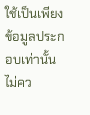ใช้เป็นเพียงข้อมูลประกอบเท่านั้น ไม่คว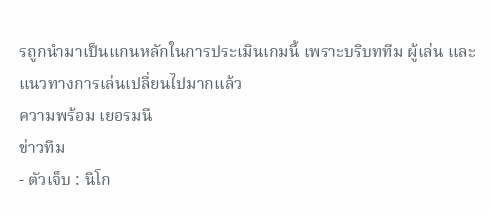รถูกนำมาเป็นแกนหลักในการประเมินเกมนี้ เพราะบริบททีม ผู้เล่น และแนวทางการเล่นเปลี่ยนไปมากแล้ว
ความพร้อม เยอรมนี
ข่าวทีม
- ตัวเจ็บ : นิโก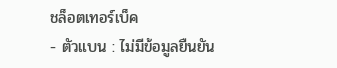ชล็อตเทอร์เบ็ค
- ตัวแบน : ไม่มีข้อมูลยืนยัน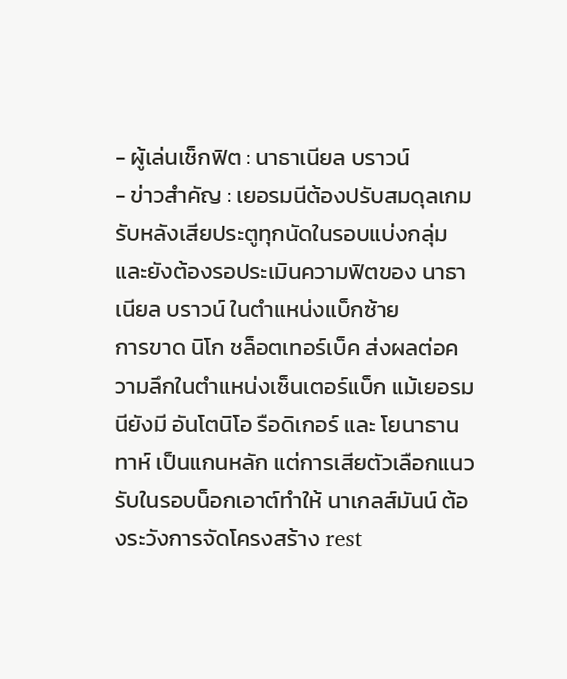- ผู้เล่นเช็กฟิต : นาธาเนียล บราวน์
- ข่าวสำคัญ : เยอรมนีต้องปรับสมดุลเกมรับหลังเสียประตูทุกนัดในรอบแบ่งกลุ่ม และยังต้องรอประเมินความฟิตของ นาธาเนียล บราวน์ ในตำแหน่งแบ็กซ้าย
การขาด นิโก ชล็อตเทอร์เบ็ค ส่งผลต่อความลึกในตำแหน่งเซ็นเตอร์แบ็ก แม้เยอรมนียังมี อันโตนิโอ รือดิเกอร์ และ โยนาธาน ทาห์ เป็นแกนหลัก แต่การเสียตัวเลือกแนวรับในรอบน็อกเอาต์ทำให้ นาเกลส์มันน์ ต้องระวังการจัดโครงสร้าง rest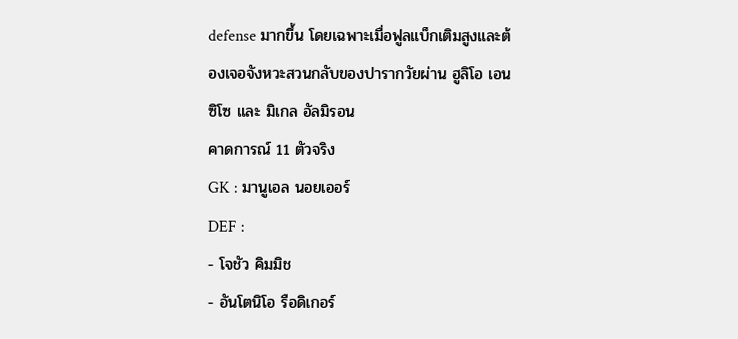defense มากขึ้น โดยเฉพาะเมื่อฟูลแบ็กเติมสูงและต้องเจอจังหวะสวนกลับของปารากวัยผ่าน ฮูลิโอ เอนซิโซ และ มิเกล อัลมิรอน
คาดการณ์ 11 ตัวจริง
GK : มานูเอล นอยเออร์
DEF :
- โจชัว คิมมิช
- อันโตนิโอ รือดิเกอร์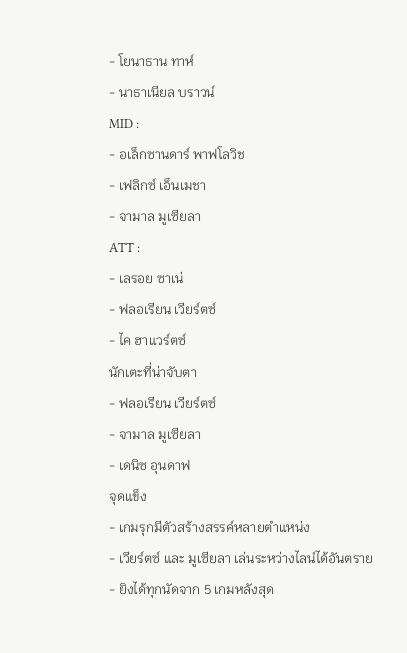- โยนาธาน ทาห์
- นาธาเนียล บราวน์
MID :
- อเล็กซานดาร์ พาฟโลวิช
- เฟลิกซ์ เอ็นเมชา
- จามาล มูเซียลา
ATT :
- เลรอย ซาเน่
- ฟลอเรียน เวียร์ตซ์
- ไค ฮาแวร์ตซ์
นักเตะที่น่าจับตา
- ฟลอเรียน เวียร์ตซ์
- จามาล มูเซียลา
- เดนิซ อุนดาฟ
จุดแข็ง
- เกมรุกมีตัวสร้างสรรค์หลายตำแหน่ง
- เวียร์ตซ์ และ มูเซียลา เล่นระหว่างไลน์ได้อันตราย
- ยิงได้ทุกนัดจาก 5 เกมหลังสุด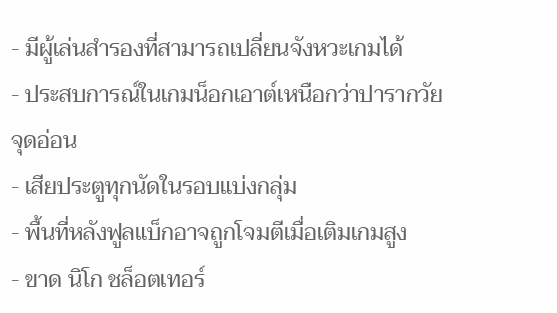- มีผู้เล่นสำรองที่สามารถเปลี่ยนจังหวะเกมได้
- ประสบการณ์ในเกมน็อกเอาต์เหนือกว่าปารากวัย
จุดอ่อน
- เสียประตูทุกนัดในรอบแบ่งกลุ่ม
- พื้นที่หลังฟูลแบ็กอาจถูกโจมตีเมื่อเติมเกมสูง
- ขาด นิโก ชล็อตเทอร์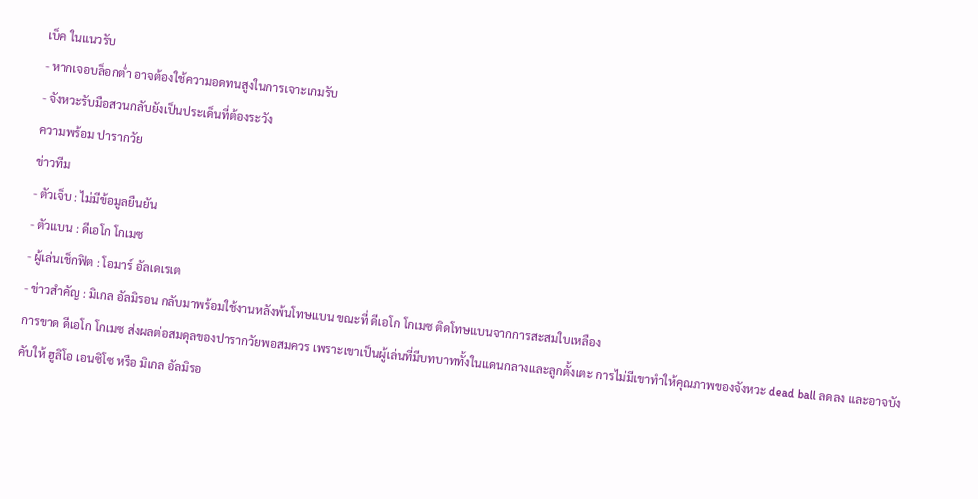เบ็ค ในแนวรับ
- หากเจอบล็อกต่ำ อาจต้องใช้ความอดทนสูงในการเจาะเกมรับ
- จังหวะรับมือสวนกลับยังเป็นประเด็นที่ต้องระวัง
ความพร้อม ปารากวัย
ข่าวทีม
- ตัวเจ็บ : ไม่มีข้อมูลยืนยัน
- ตัวแบน : ดีเอโก โกเมซ
- ผู้เล่นเช็กฟิต : โอมาร์ อัลเดเรเต
- ข่าวสำคัญ : มิเกล อัลมิรอน กลับมาพร้อมใช้งานหลังพ้นโทษแบน ขณะที่ ดีเอโก โกเมซ ติดโทษแบนจากการสะสมใบเหลือง
การขาด ดีเอโก โกเมซ ส่งผลต่อสมดุลของปารากวัยพอสมควร เพราะเขาเป็นผู้เล่นที่มีบทบาททั้งในแดนกลางและลูกตั้งเตะ การไม่มีเขาทำให้คุณภาพของจังหวะ dead ball ลดลง และอาจบังคับให้ ฮูลิโอ เอนซิโซ หรือ มิเกล อัลมิรอ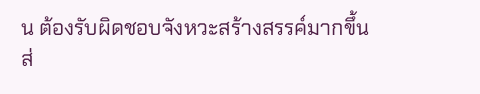น ต้องรับผิดชอบจังหวะสร้างสรรค์มากขึ้น ส่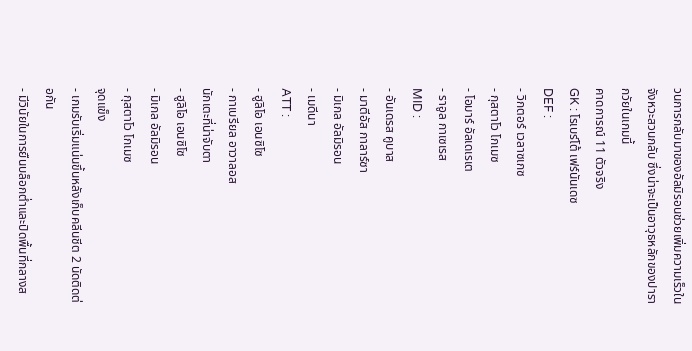วนการกลับมาของอัลมิรอนช่วยเพิ่มความเร็วในจังหวะสวนกลับ ซึ่งน่าจะเป็นอาวุธหลักของปารากวัยในเกมนี้
คาดการณ์ 11 ตัวจริง
GK : โรเบร์โต้ เฟร์นันเดซ
DEF :
- วิกตอร์ เวลาซเกซ
- กุสตาโว โกเมซ
- โอมาร์ อัลเดเรเต
- ราอูล กาเซเรส
MID :
- อันเดรส คูบาส
- มาตีอัส กาลาร์ซา
- มิเกล อัลมิรอน
- เมดีนา
ATT :
- ฮูลิโอ เอนซิโซ
- กาเบรียล อาวาลอส
นักเตะที่น่าจับตา
- ฮูลิโอ เอนซิโซ
- มิเกล อัลมิรอน
- กุสตาโว โกเมซ
จุดแข็ง
- เกมรับเริ่มแน่นขึ้นหลังเก็บคลีนชีต 2 นัดติดต่อกัน
- มีวินัยในการยืนบล็อกต่ำและปิดพื้นที่กลางส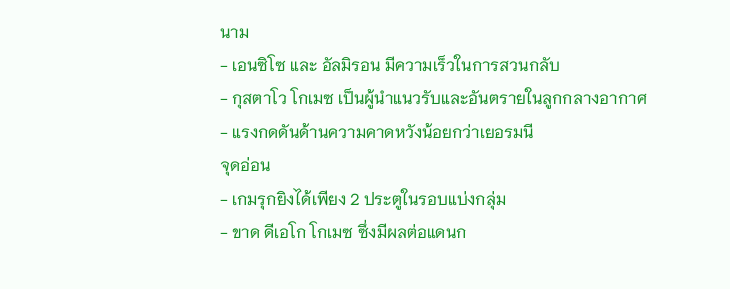นาม
- เอนซิโซ และ อัลมิรอน มีความเร็วในการสวนกลับ
- กุสตาโว โกเมซ เป็นผู้นำแนวรับและอันตรายในลูกกลางอากาศ
- แรงกดดันด้านความคาดหวังน้อยกว่าเยอรมนี
จุดอ่อน
- เกมรุกยิงได้เพียง 2 ประตูในรอบแบ่งกลุ่ม
- ขาด ดีเอโก โกเมซ ซึ่งมีผลต่อแดนก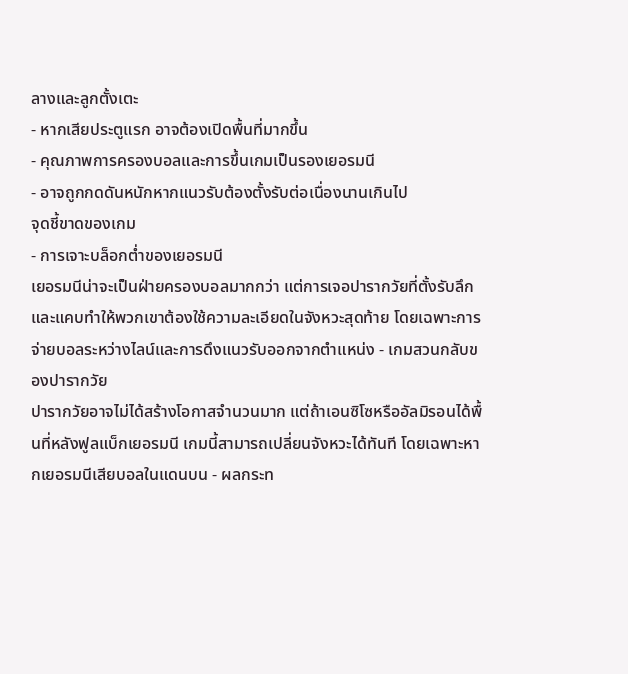ลางและลูกตั้งเตะ
- หากเสียประตูแรก อาจต้องเปิดพื้นที่มากขึ้น
- คุณภาพการครองบอลและการขึ้นเกมเป็นรองเยอรมนี
- อาจถูกกดดันหนักหากแนวรับต้องตั้งรับต่อเนื่องนานเกินไป
จุดชี้ขาดของเกม
- การเจาะบล็อกต่ำของเยอรมนี
เยอรมนีน่าจะเป็นฝ่ายครองบอลมากกว่า แต่การเจอปารากวัยที่ตั้งรับลึกและแคบทำให้พวกเขาต้องใช้ความละเอียดในจังหวะสุดท้าย โดยเฉพาะการจ่ายบอลระหว่างไลน์และการดึงแนวรับออกจากตำแหน่ง - เกมสวนกลับของปารากวัย
ปารากวัยอาจไม่ได้สร้างโอกาสจำนวนมาก แต่ถ้าเอนซิโซหรืออัลมิรอนได้พื้นที่หลังฟูลแบ็กเยอรมนี เกมนี้สามารถเปลี่ยนจังหวะได้ทันที โดยเฉพาะหากเยอรมนีเสียบอลในแดนบน - ผลกระท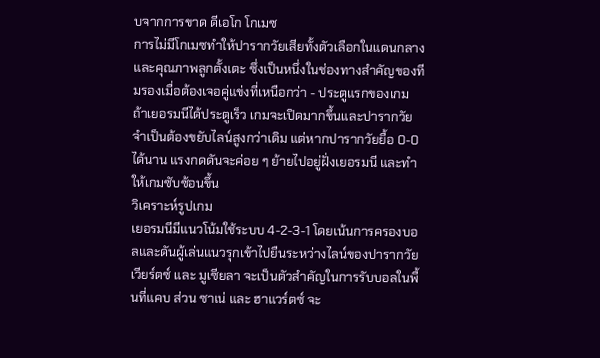บจากการขาด ดีเอโก โกเมซ
การไม่มีโกเมซทำให้ปารากวัยเสียทั้งตัวเลือกในแดนกลางและคุณภาพลูกตั้งเตะ ซึ่งเป็นหนึ่งในช่องทางสำคัญของทีมรองเมื่อต้องเจอคู่แข่งที่เหนือกว่า - ประตูแรกของเกม
ถ้าเยอรมนีได้ประตูเร็ว เกมจะเปิดมากขึ้นและปารากวัยจำเป็นต้องขยับไลน์สูงกว่าเดิม แต่หากปารากวัยยื้อ 0-0 ได้นาน แรงกดดันจะค่อย ๆ ย้ายไปอยู่ฝั่งเยอรมนี และทำให้เกมซับซ้อนขึ้น
วิเคราะห์รูปเกม
เยอรมนีมีแนวโน้มใช้ระบบ 4-2-3-1 โดยเน้นการครองบอลและดันผู้เล่นแนวรุกเข้าไปยืนระหว่างไลน์ของปารากวัย เวียร์ตซ์ และ มูเซียลา จะเป็นตัวสำคัญในการรับบอลในพื้นที่แคบ ส่วน ซาเน่ และ ฮาแวร์ตซ์ จะ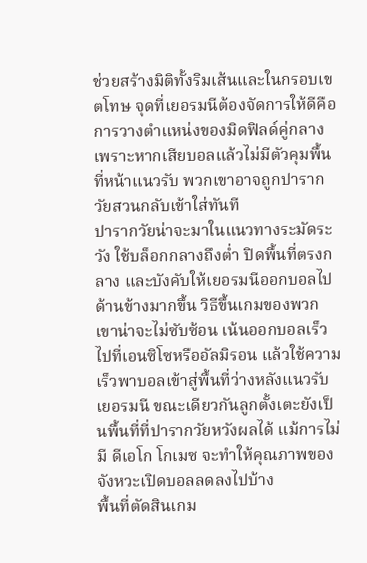ช่วยสร้างมิติทั้งริมเส้นและในกรอบเขตโทษ จุดที่เยอรมนีต้องจัดการให้ดีคือการวางตำแหน่งของมิดฟิลด์คู่กลาง เพราะหากเสียบอลแล้วไม่มีตัวคุมพื้นที่หน้าแนวรับ พวกเขาอาจถูกปารากวัยสวนกลับเข้าใส่ทันที
ปารากวัยน่าจะมาในแนวทางระมัดระวัง ใช้บล็อกกลางถึงต่ำ ปิดพื้นที่ตรงกลาง และบังคับให้เยอรมนีออกบอลไปด้านข้างมากขึ้น วิธีขึ้นเกมของพวกเขาน่าจะไม่ซับซ้อน เน้นออกบอลเร็วไปที่เอนซิโซหรืออัลมิรอน แล้วใช้ความเร็วพาบอลเข้าสู่พื้นที่ว่างหลังแนวรับเยอรมนี ขณะเดียวกันลูกตั้งเตะยังเป็นพื้นที่ที่ปารากวัยหวังผลได้ แม้การไม่มี ดีเอโก โกเมซ จะทำให้คุณภาพของจังหวะเปิดบอลลดลงไปบ้าง
พื้นที่ตัดสินเกม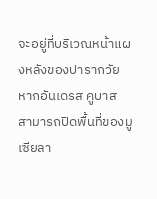จะอยู่ที่บริเวณหน้าแผงหลังของปารากวัย หากอันเดรส คูบาส สามารถปิดพื้นที่ของมูเซียลา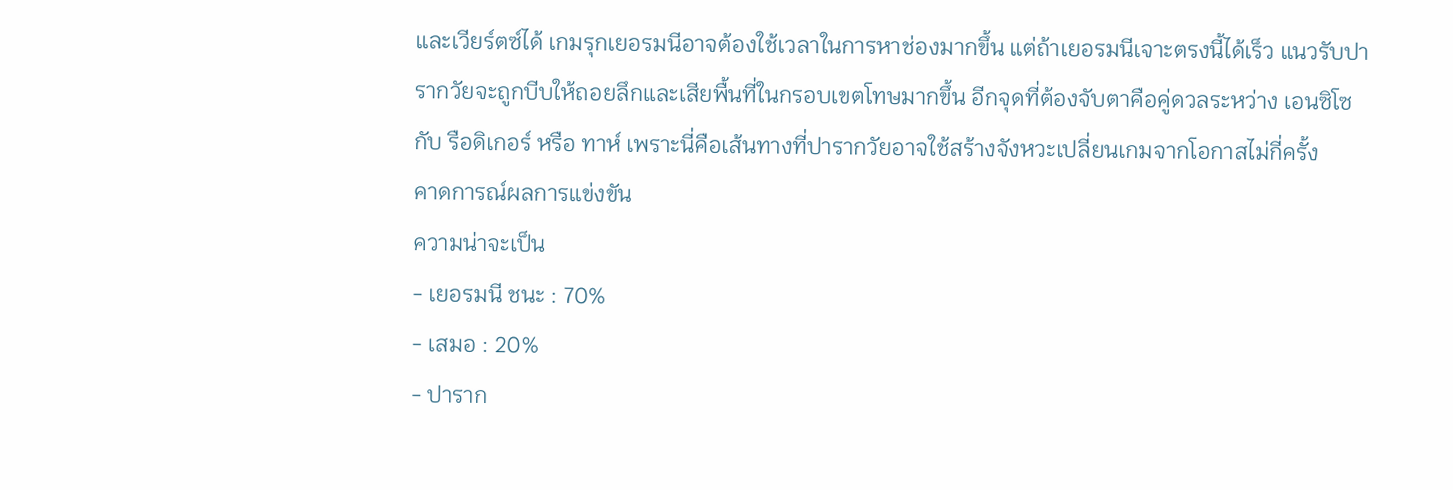และเวียร์ตซ์ได้ เกมรุกเยอรมนีอาจต้องใช้เวลาในการหาช่องมากขึ้น แต่ถ้าเยอรมนีเจาะตรงนี้ได้เร็ว แนวรับปารากวัยจะถูกบีบให้ถอยลึกและเสียพื้นที่ในกรอบเขตโทษมากขึ้น อีกจุดที่ต้องจับตาคือคู่ดวลระหว่าง เอนซิโซ กับ รือดิเกอร์ หรือ ทาห์ เพราะนี่คือเส้นทางที่ปารากวัยอาจใช้สร้างจังหวะเปลี่ยนเกมจากโอกาสไม่กี่ครั้ง
คาดการณ์ผลการแข่งขัน
ความน่าจะเป็น
- เยอรมนี ชนะ : 70%
- เสมอ : 20%
- ปาราก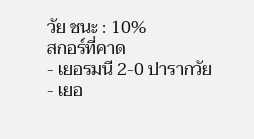วัย ชนะ : 10%
สกอร์ที่คาด
- เยอรมนี 2-0 ปารากวัย
- เยอ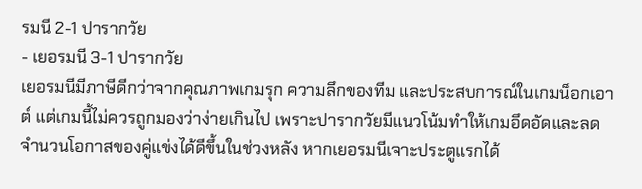รมนี 2-1 ปารากวัย
- เยอรมนี 3-1 ปารากวัย
เยอรมนีมีภาษีดีกว่าจากคุณภาพเกมรุก ความลึกของทีม และประสบการณ์ในเกมน็อกเอาต์ แต่เกมนี้ไม่ควรถูกมองว่าง่ายเกินไป เพราะปารากวัยมีแนวโน้มทำให้เกมอึดอัดและลดจำนวนโอกาสของคู่แข่งได้ดีขึ้นในช่วงหลัง หากเยอรมนีเจาะประตูแรกได้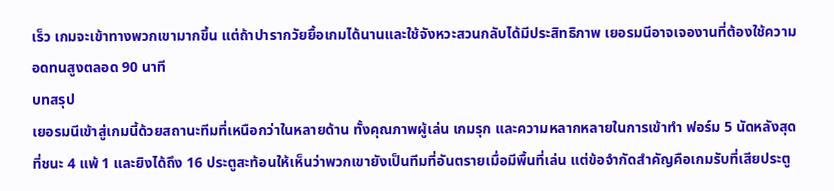เร็ว เกมจะเข้าทางพวกเขามากขึ้น แต่ถ้าปารากวัยยื้อเกมได้นานและใช้จังหวะสวนกลับได้มีประสิทธิภาพ เยอรมนีอาจเจองานที่ต้องใช้ความอดทนสูงตลอด 90 นาที
บทสรุป
เยอรมนีเข้าสู่เกมนี้ด้วยสถานะทีมที่เหนือกว่าในหลายด้าน ทั้งคุณภาพผู้เล่น เกมรุก และความหลากหลายในการเข้าทำ ฟอร์ม 5 นัดหลังสุดที่ชนะ 4 แพ้ 1 และยิงได้ถึง 16 ประตูสะท้อนให้เห็นว่าพวกเขายังเป็นทีมที่อันตรายเมื่อมีพื้นที่เล่น แต่ข้อจำกัดสำคัญคือเกมรับที่เสียประตู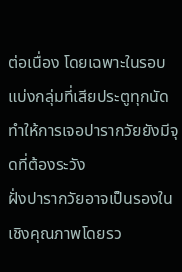ต่อเนื่อง โดยเฉพาะในรอบแบ่งกลุ่มที่เสียประตูทุกนัด ทำให้การเจอปารากวัยยังมีจุดที่ต้องระวัง
ฝั่งปารากวัยอาจเป็นรองในเชิงคุณภาพโดยรว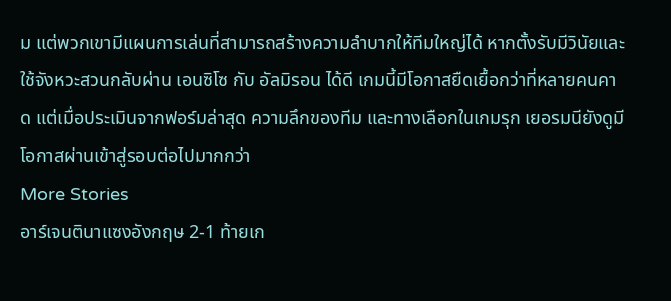ม แต่พวกเขามีแผนการเล่นที่สามารถสร้างความลำบากให้ทีมใหญ่ได้ หากตั้งรับมีวินัยและใช้จังหวะสวนกลับผ่าน เอนซิโซ กับ อัลมิรอน ได้ดี เกมนี้มีโอกาสยืดเยื้อกว่าที่หลายคนคาด แต่เมื่อประเมินจากฟอร์มล่าสุด ความลึกของทีม และทางเลือกในเกมรุก เยอรมนียังดูมีโอกาสผ่านเข้าสู่รอบต่อไปมากกว่า
More Stories
อาร์เจนตินาแซงอังกฤษ 2-1 ท้ายเก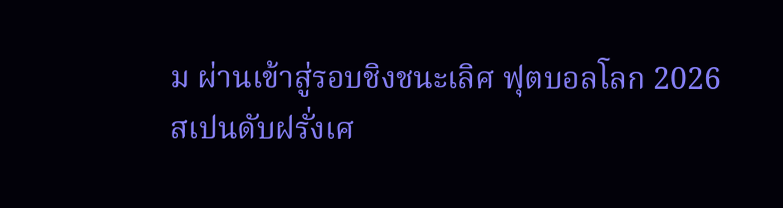ม ผ่านเข้าสู่รอบชิงชนะเลิศ ฟุตบอลโลก 2026
สเปนดับฝรั่งเศ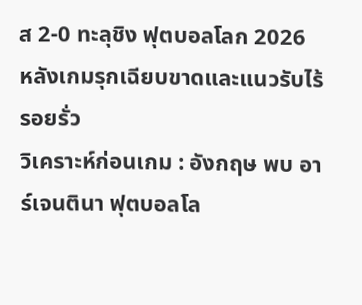ส 2-0 ทะลุชิง ฟุตบอลโลก 2026 หลังเกมรุกเฉียบขาดและแนวรับไร้รอยรั่ว
วิเคราะห์ก่อนเกม : อังกฤษ พบ อาร์เจนตินา ฟุตบอลโล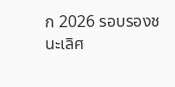ก 2026 รอบรองชนะเลิศ